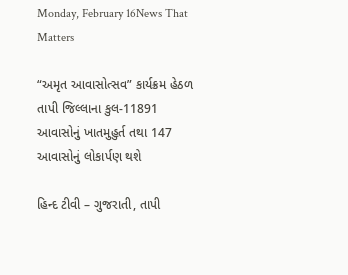Monday, February 16News That Matters

“અમૃત આવાસોત્સવ” કાર્યક્રમ હેઠળ તાપી જિલ્લાના કુલ-11891 આવાસોનું ખાતમુહુર્ત તથા 147 આવાસોનું લોકાર્પણ થશે

હિન્દ ટીવી – ગુજરાતી, તાપી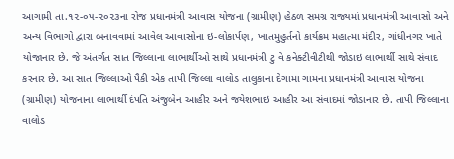આગામી તા.૧૨-૦૫-૨૦૨૩ના રોજ પ્રધાનમંત્રી આવાસ યોજના (ગ્રામીણ) હેઠળ સમગ્ર રાજ્યમાં પ્રધાનમંત્રી આવાસો અને અન્ય વિભાગો દ્વારા બનાવવામાં આવેલ આવાસોના ઇ-લોકાર્પણ, ખાતમુહુર્તનો કાર્યક્રમ મહાત્મા મંદીર, ગાંધીનગર ખાતે યોજાનાર છે. જે અંતર્ગત સાત જિલ્લાના લાભાર્થીઓ સાથે પ્રધાનમંત્રી ટુ વે કનેક્ટીવીટીથી જોડાઇ લાભાર્થી સાથે સંવાદ કરનાર છે. આ સાત જિલ્લાઓ પૈકી એક તાપી જિલ્લા વાલોડ તાલુકાના દેગામા ગામના પ્રધાનમંત્રી આવાસ યોજના (ગ્રામીણ) યોજનાના લાભાર્થી દંપતિ અંજુબેન આહીર અને જયેશભાઇ આહીર આ સંવાદમાં જોડાનાર છે. તાપી જિલ્લાના વાલોડ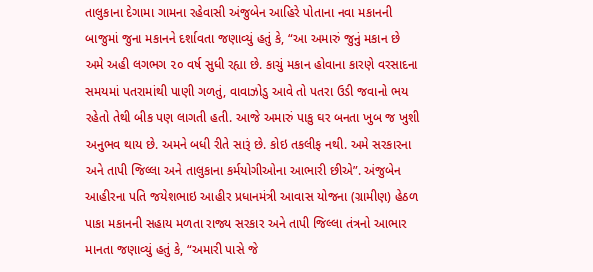તાલુકાના દેગામા ગામના રહેવાસી અંજુબેન આહિરે પોતાના નવા મકાનની બાજુમાં જુના મકાનને દર્શાવતા જણાવ્યું હતું કે, “આ અમારું જુનું મકાન છે અમે અહી લગભગ ૨૦ વર્ષ સુધી રહ્યા છે. કાચું મકાન હોવાના કારણે વરસાદના સમયમાં પતરામાંથી પાણી ગળતું, વાવાઝોડુ આવે તો પતરા ઉડી જવાનો ભય રહેતો તેથી બીક પણ લાગતી હતી. આજે અમારું પાકુ ઘર બનતા ખુબ જ ખુશી અનુભવ થાય છે. અમને બધી રીતે સારૂં છે. કોઇ તકલીફ નથી. અમે સરકારના અને તાપી જિલ્લા અને તાલુકાના કર્મયોગીઓના આભારી છીએ”. અંજુબેન આહીરના પતિ જયેશભાઇ આહીર પ્રધાનમંત્રી આવાસ યોજના (ગ્રામીણ) હેઠળ પાકા મકાનની સહાય મળતા રાજ્ય સરકાર અને તાપી જિલ્લા તંત્રનો આભાર માનતા જણાવ્યું હતું કે, “અમારી પાસે જે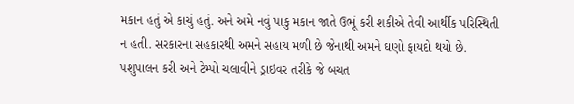મકાન હતું એ કાચું હતું. અને અમે નવું પાકુ મકાન જાતે ઉભૂં કરી શકીએ તેવી આર્થીક પરિસ્થિતી ન હતી. સરકારના સહકારથી અમને સહાય મળી છે જેનાથી અમને ઘણો ફાયદો થયો છે. પશુપાલન કરી અને ટેમ્પો ચલાવીને ડ્રાઇવર તરીકે જે બચત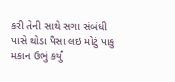કરી તેની સાથે સગા સંબંધી પાસે થોડા પૈસા લઇ મોટું પાકુ મકાન ઉભું કર્યું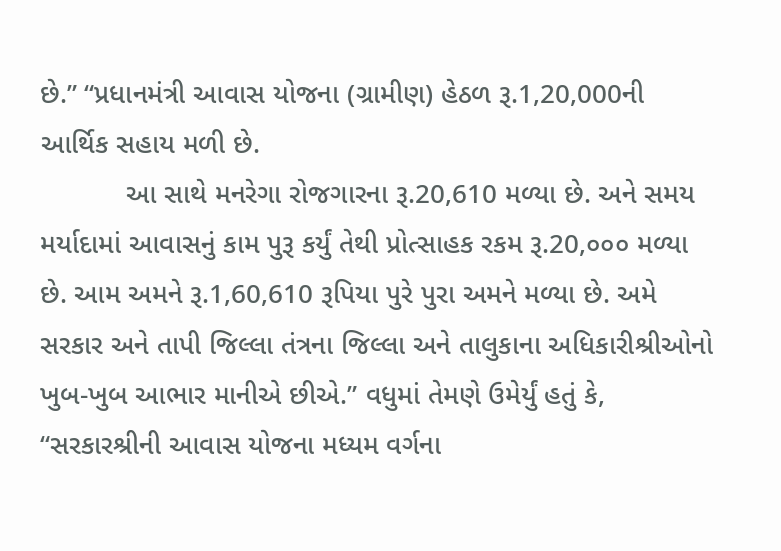છે.” “પ્રધાનમંત્રી આવાસ યોજના (ગ્રામીણ) હેઠળ રૂ.1,20,000ની આર્થિક સહાય મળી છે.
           આ સાથે મનરેગા રોજગારના રૂ.20,610 મળ્યા છે. અને સમય મર્યાદામાં આવાસનું કામ પુરૂ કર્યું તેથી પ્રોત્સાહક રકમ રૂ.20,૦૦૦ મળ્યા છે. આમ અમને રૂ.1,60,610 રૂપિયા પુરે પુરા અમને મળ્યા છે. અમે સરકાર અને તાપી જિલ્લા તંત્રના જિલ્લા અને તાલુકાના અધિકારીશ્રીઓનો ખુબ-ખુબ આભાર માનીએ છીએ.” વધુમાં તેમણે ઉમેર્યું હતું કે, “સરકારશ્રીની આવાસ યોજના મધ્યમ વર્ગના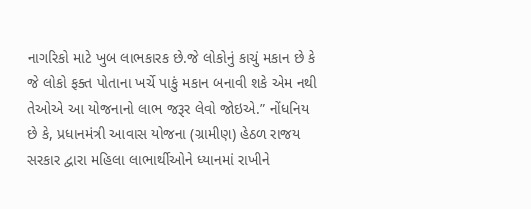નાગરિકો માટે ખુબ લાભકારક છે.જે લોકોનું કાચું મકાન છે કે જે લોકો ફક્ત પોતાના ખર્ચે પાકું મકાન બનાવી શકે એમ નથી તેઓએ આ યોજનાનો લાભ જરૂર લેવો જોઇએ.” નોંધનિય છે કે, પ્રધાનમંત્રી આવાસ યોજના (ગ્રામીણ) હેઠળ રાજય સરકાર દ્વારા મહિલા લાભાર્થીઓને ધ્યાનમાં રાખીને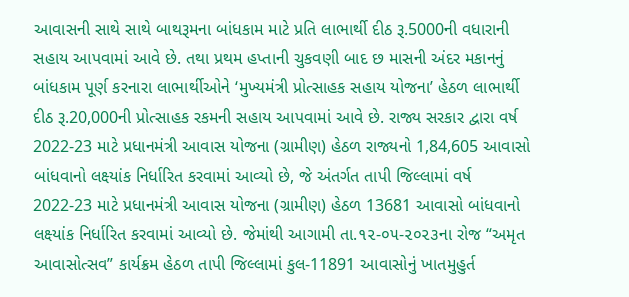આવાસની સાથે સાથે બાથરૂમના બાંધકામ માટે પ્રતિ લાભાર્થી દીઠ રૂ.5000ની વધારાની સહાય આપવામાં આવે છે. તથા પ્રથમ હપ્તાની ચુકવણી બાદ છ માસની અંદર મકાનનું બાંધકામ પૂર્ણ કરનારા લાભાર્થીઓને ‘મુખ્યમંત્રી પ્રોત્સાહક સહાય યોજના’ હેઠળ લાભાર્થી દીઠ રૂ.20,000ની પ્રોત્સાહક રકમની સહાય આપવામાં આવે છે. રાજ્ય સરકાર દ્વારા વર્ષ 2022-23 માટે પ્રધાનમંત્રી આવાસ યોજના (ગ્રામીણ) હેઠળ રાજ્યનો 1,84,605 આવાસો બાંધવાનો લક્ષ્યાંક નિર્ધારિત કરવામાં આવ્યો છે, જે અંતર્ગત તાપી જિલ્લામાં વર્ષ 2022-23 માટે પ્રધાનમંત્રી આવાસ યોજના (ગ્રામીણ) હેઠળ 13681 આવાસો બાંધવાનો લક્ષ્યાંક નિર્ધારિત કરવામાં આવ્યો છે. જેમાંથી આગામી તા.૧૨-૦૫-૨૦૨૩ના રોજ “અમૃત આવાસોત્સવ” કાર્યક્રમ હેઠળ તાપી જિલ્લામાં કુલ-11891 આવાસોનું ખાતમુહુર્ત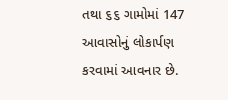તથા ૬૬ ગામોમાં 147 આવાસોનું લોકાર્પણ કરવામાં આવનાર છે.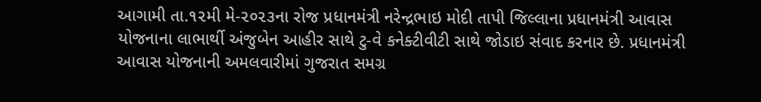આગામી તા.૧૨મી મે-૨૦૨૩ના રોજ પ્રધાનમંત્રી નરેન્દ્રભાઇ મોદી તાપી જિલ્લાના પ્રધાનમંત્રી આવાસ યોજનાના લાભાર્થી અંજુબેન આહીર સાથે ટુ-વે કનેક્ટીવીટી સાથે જોડાઇ સંવાદ કરનાર છે. પ્રધાનમંત્રી આવાસ યોજનાની અમલવારીમાં ગુજરાત સમગ્ર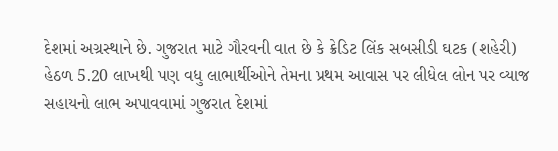દેશમાં અગ્રસ્થાને છે. ગુજરાત માટે ગૌરવની વાત છે કે ક્રેડિટ લિંક સબસીડી ઘટક (શહેરી) હેઠળ 5.20 લાખથી પણ વધુ લાભાર્થીઓને તેમના પ્રથમ આવાસ પર લીધેલ લોન પર વ્યાજ સહાયનો લાભ અપાવવામાં ગુજરાત દેશમાં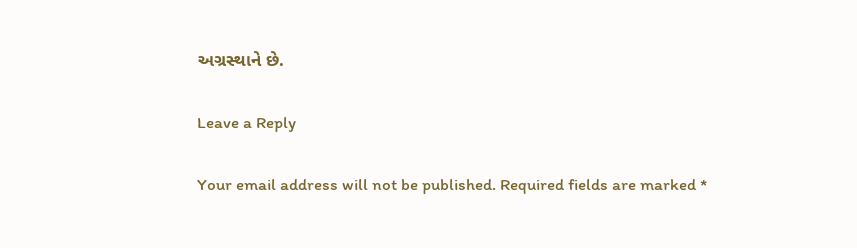અગ્રસ્થાને છે.

Leave a Reply

Your email address will not be published. Required fields are marked *